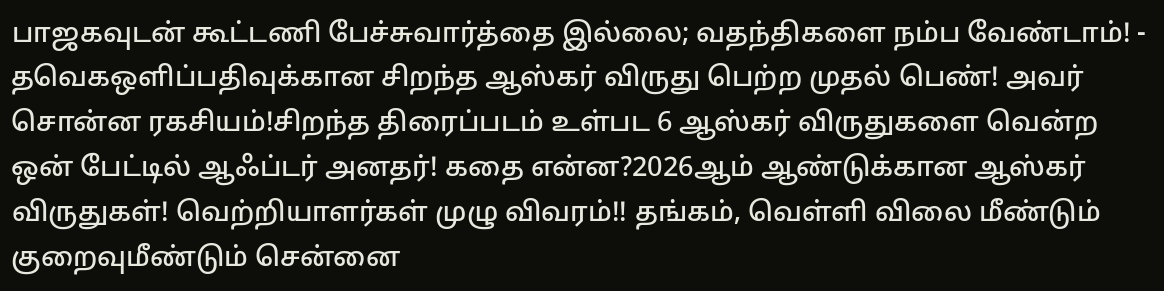பாஜகவுடன் கூட்டணி பேச்சுவார்த்தை இல்லை; வதந்திகளை நம்ப வேண்டாம்! - தவெகஒளிப்பதிவுக்கான சிறந்த ஆஸ்கர் விருது பெற்ற முதல் பெண்! அவர் சொன்ன ரகசியம்!சிறந்த திரைப்படம் உள்பட 6 ஆஸ்கர் விருதுகளை வென்ற ஒன் பேட்டில் ஆஃப்டர் அனதர்! கதை என்ன?2026ஆம் ஆண்டுக்கான ஆஸ்கர் விருதுகள்! வெற்றியாளர்கள் முழு விவரம்!! தங்கம், வெள்ளி விலை மீண்டும் குறைவுமீண்டும் சென்னை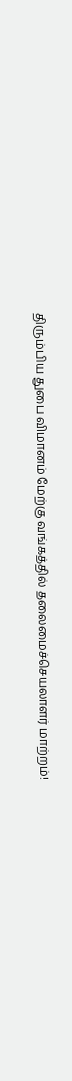திரும்பிய துபை விமானம் மேற்கு வங்கத்தில் தலைமைச்செயலாளர் மாற்றம்!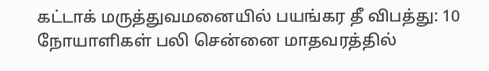கட்டாக் மருத்துவமனையில் பயங்கர தீ விபத்து: 10 நோயாளிகள் பலி சென்னை மாதவரத்தில்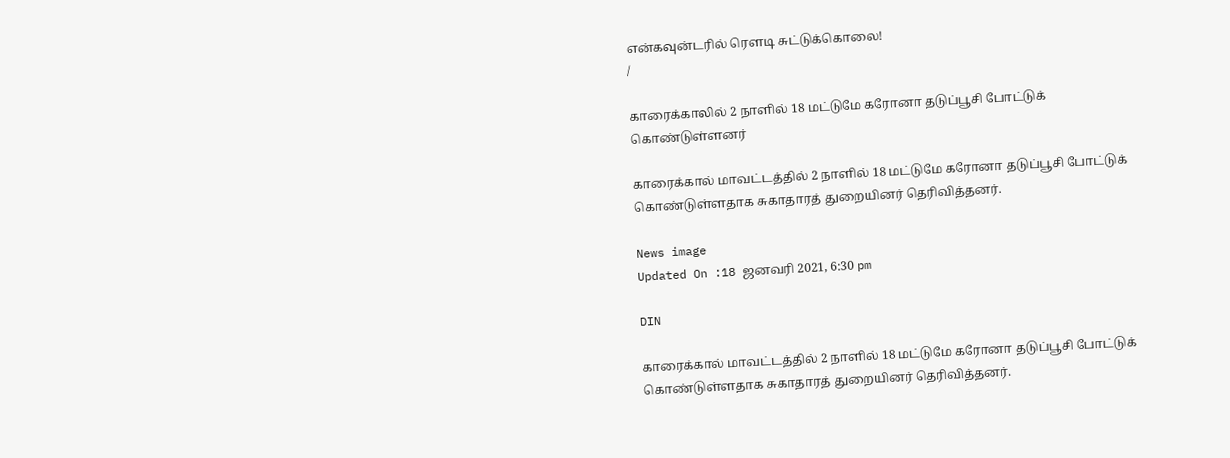என்கவுன்டரில் ரௌடி சுட்டுக்கொலை!
/

காரைக்காலில் 2 நாளில் 18 மட்டுமே கரோனா தடுப்பூசி போட்டுக் கொண்டுள்ளனர்

காரைக்கால் மாவட்டத்தில் 2 நாளில் 18 மட்டுமே கரோனா தடுப்பூசி போட்டுக் கொண்டுள்ளதாக சுகாதாரத் துறையினர் தெரிவித்தனர்.

News image
Updated On :18 ஜனவரி 2021, 6:30 pm

DIN

காரைக்கால் மாவட்டத்தில் 2 நாளில் 18 மட்டுமே கரோனா தடுப்பூசி போட்டுக் கொண்டுள்ளதாக சுகாதாரத் துறையினர் தெரிவித்தனர்.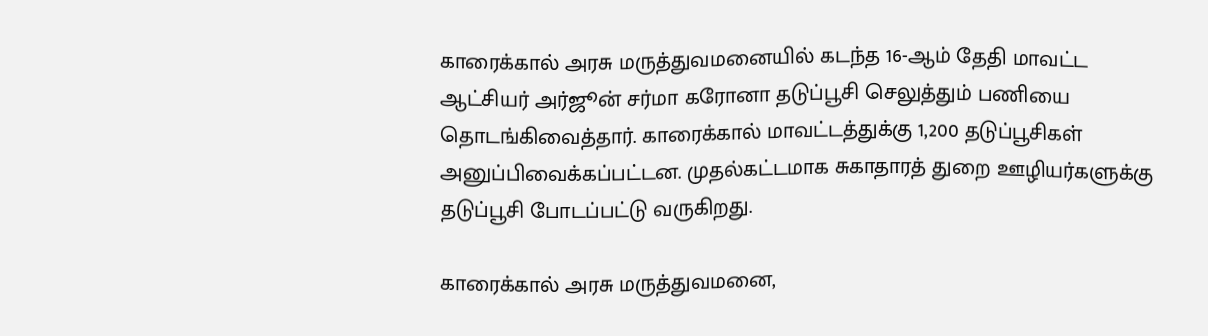காரைக்கால் அரசு மருத்துவமனையில் கடந்த 16-ஆம் தேதி மாவட்ட ஆட்சியர் அர்ஜூன் சர்மா கரோனா தடுப்பூசி செலுத்தும் பணியை தொடங்கிவைத்தார். காரைக்கால் மாவட்டத்துக்கு 1,200 தடுப்பூசிகள் அனுப்பிவைக்கப்பட்டன. முதல்கட்டமாக சுகாதாரத் துறை ஊழியர்களுக்கு தடுப்பூசி போடப்பட்டு வருகிறது.

காரைக்கால் அரசு மருத்துவமனை,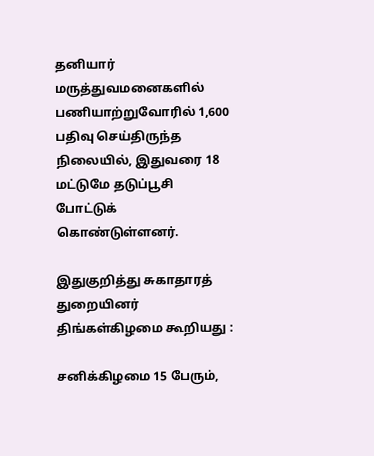தனியார் மருத்துவமனைகளில் பணியாற்றுவோரில் 1,600 பதிவு செய்திருந்த நிலையில், இதுவரை 18 மட்டுமே தடுப்பூசி போட்டுக் கொண்டுள்ளனர்.

இதுகுறித்து சுகாதாரத் துறையினர் திங்கள்கிழமை கூறியது :

சனிக்கிழமை 15 பேரும்,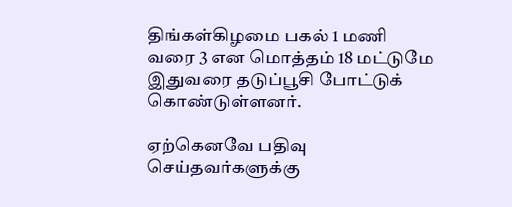திங்கள்கிழமை பகல் 1 மணி வரை 3 என மொத்தம் 18 மட்டுமே இதுவரை தடுப்பூசி போட்டுக் கொண்டுள்ளனர்.

ஏற்கெனவே பதிவு செய்தவர்களுக்கு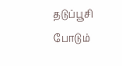தடுப்பூசி போடும்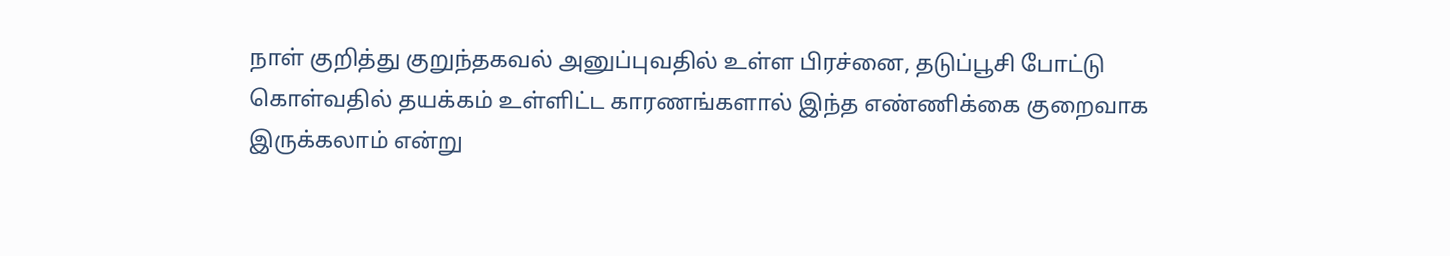நாள் குறித்து குறுந்தகவல் அனுப்புவதில் உள்ள பிரச்னை, தடுப்பூசி போட்டு கொள்வதில் தயக்கம் உள்ளிட்ட காரணங்களால் இந்த எண்ணிக்கை குறைவாக இருக்கலாம் என்று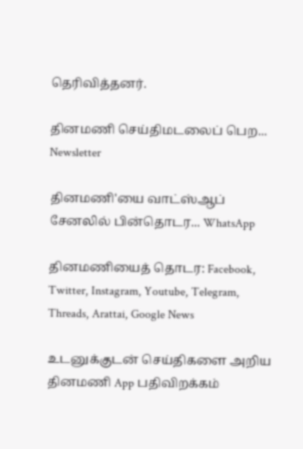தெரிவித்தனர்.

தினமணி செய்திமடலைப் பெற... Newsletter

தினமணி'யை வாட்ஸ்ஆப் சேனலில் பின்தொடர... WhatsApp

தினமணியைத் தொடர: Facebook, Twitter, Instagram, Youtube, Telegram, Threads, Arattai, Google News

உடனுக்குடன் செய்திகளை அறிய தினமணி App பதிவிறக்கம்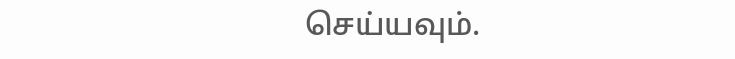செய்யவும்.